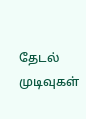தேடல் முடிவுகள்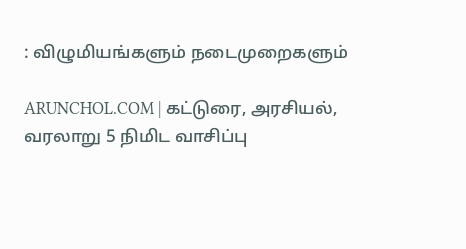: விழுமியங்களும் நடைமுறைகளும்

ARUNCHOL.COM | கட்டுரை, அரசியல், வரலாறு 5 நிமிட வாசிப்பு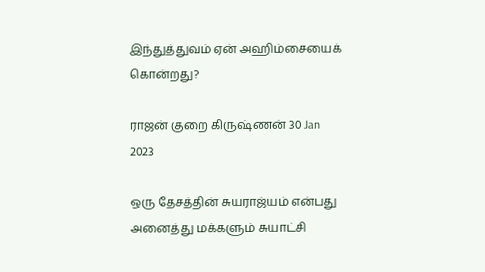இந்துத்துவம் ஏன் அஹிம்சையைக் கொன்றது?

ராஜன் குறை கிருஷ்ணன் 30 Jan 2023

ஒரு தேசத்தின் சுயராஜ்யம் என்பது அனைத்து மக்களும் சுயாட்சி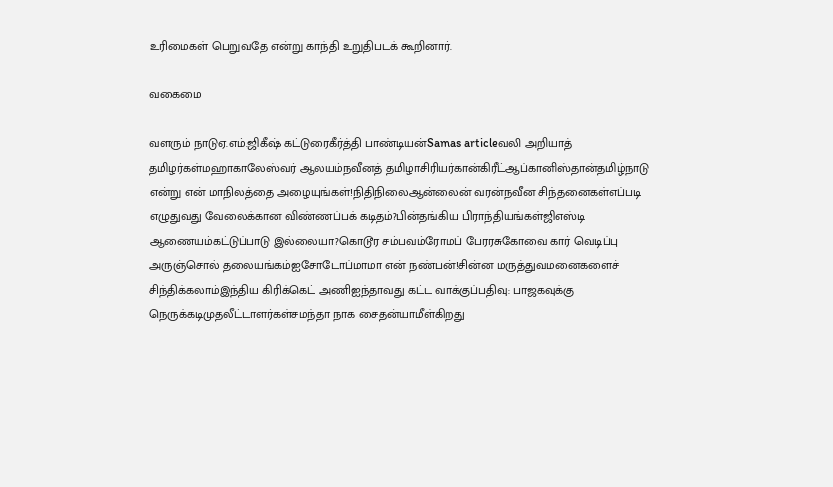உரிமைகள் பெறுவதே என்று காந்தி உறுதிபடக் கூறினார்.

வகைமை

வளரும் நாடுஏ.எம்.ஜிகீஷ் கட்டுரைகீர்த்தி பாண்டியன்Samas articleவலி அறியாத் தமிழர்கள்மஹாகாலேஸ்வர் ஆலயம்நவீனத் தமிழாசிரியர்கான்கிரீட்ஆப்கானிஸ்தான்தமிழ்நாடு என்று என் மாநிலத்தை அழையுங்கள்!நிதிநிலைஆன்லைன் வரன்நவீன சிந்தனைகள்எப்படி எழுதுவது வேலைக்கான விண்ணப்பக் கடிதம்?பின்தங்கிய பிராந்தியங்கள்ஜிஎஸ்டி ஆணையம்கட்டுப்பாடு இல்லையா?கொடூர சம்பவம்ரோமப் பேரரசுகோவை கார் வெடிப்பு அருஞ்சொல் தலையங்கம்ஐசோடோப்மாமா என் நண்பன்!சின்ன மருத்துவமனைகளைச் சிந்திக்கலாம்இந்திய கிரிக்கெட் அணிஐந்தாவது கட்ட வாக்குப்பதிவு: பாஜகவுக்கு நெருக்கடிமுதலீட்டாளர்கள்சமந்தா நாக சைதன்யாமீள்கிறது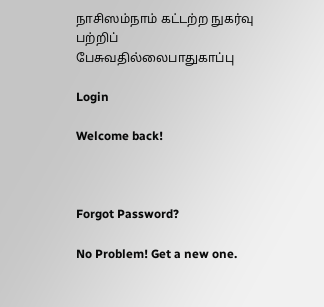நாசிஸம்நாம் கட்டற்ற நுகர்வு பற்றிப் பேசுவதில்லைபாதுகாப்பு

Login

Welcome back!



Forgot Password?

No Problem! Get a new one.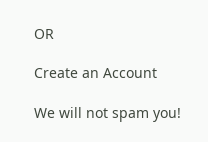OR

Create an Account

We will not spam you!